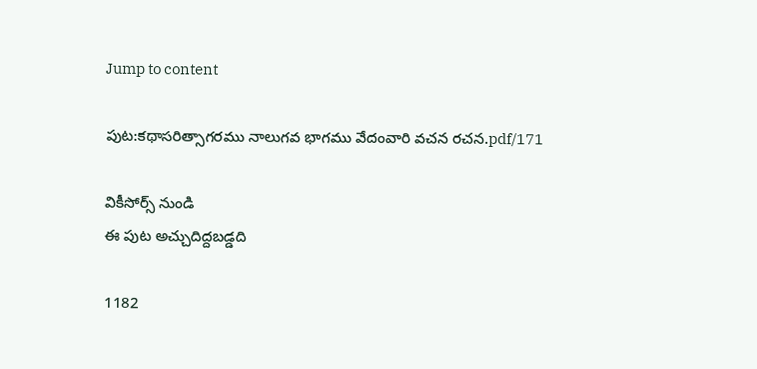Jump to content

పుట:కథాసరిత్సాగరము నాలుగవ భాగము వేదంవారి వచన రచన.pdf/171

వికీసోర్స్ నుండి
ఈ పుట అచ్చుదిద్దబడ్డది

1182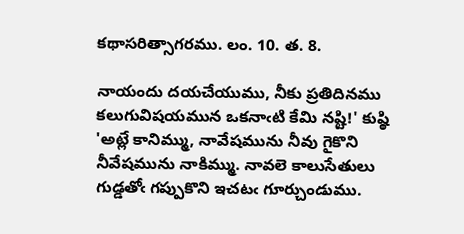కథాసరిత్సాగరము. లం. 10. త. 8.

నాయందు దయచేయుము, నీకు ప్రతిదినము కలుగువిషయమున ఒకనాఁటి కేమి నష్టి!' కుష్ఠి 'అట్లే కానిమ్ము, నావేషమును నీవు గైకొని నీవేషమును నాకిమ్ము. నావలె కాలుసేతులు గుడ్డతోఁ గప్పుకొని ఇచటఁ గూర్చుండుము.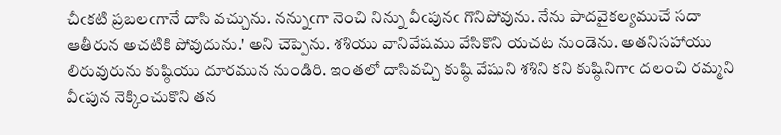చీఁకటి ప్రబలఁగానే దాసి వచ్చును. నన్నుఁగా నెంచి నిన్ను వీఁపునఁ గొనిపోవును. నేను పాదవైకల్యముచే సదా ఆతీరున అచటికి పోవుదును.' అని చెప్పెను. శశియు వానివేషము వేసికొని యచట నుండెను. అతనిసహాయు లిరువురును కుష్ఠియు దూరమున నుండిరి. ఇంతలో దాసివచ్చి కుష్ఠి వేషుని శశిని కని కుష్ఠినిగాఁ దలంచి రమ్మని వీఁపున నెక్కించుకొని తన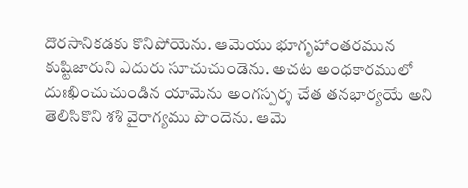దొరసానికడకు కొనిపోయెను. ఆమెయు భూగృహాంతరమున కుష్టిజారుని ఎదురు సూచుచుండెను. అచట అంధకారములో దుఃఖించుచుండిన యామెను అంగస్పర్శ చేత తనభార్యయే అని తెలిసికొని శశి వైరాగ్యము పొందెను. ఆమె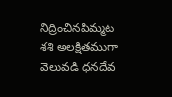నిద్రించినపిమ్మట శశి అలక్షితముగా వెలువడి ధనదేవ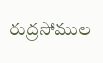రుద్రసోముల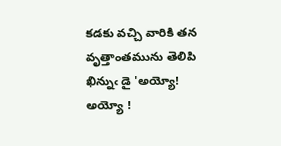కడకు వచ్చి వారికి తన వృత్తాంతమును తెలిపి ఖిన్నుఁ డై 'అయ్యో! అయ్యో !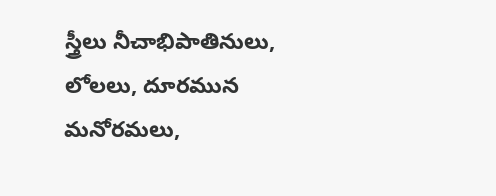స్త్రీలు నీచాభిపాతినులు, లోలలు, దూరమున మనోరమలు,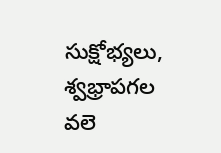సుక్షోభ్యలు, శ్వభ్రాపగల వలె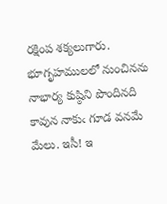రక్షింప శక్యలుగారు. భూగృహములలో నుంచినను నాభార్య కుష్ఠిని పొందినది కావున నాకుఁ గూడ వనమే మేలు. ఇసీ! ఇ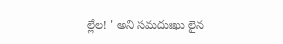ల్లేల! ' అని సమదుఃఖు లైన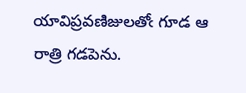యావిప్రవణిజులతోఁ గూడ ఆ రాత్రి గడపెను.